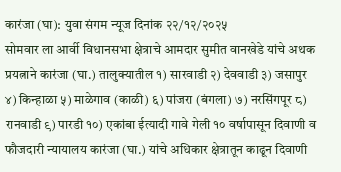कारंजा (घा): युवा संगम न्यूज दिनांक २२/१२/२०२५
सोमवार ला आर्वी विधानसभा क्षेत्राचे आमदार सुमीत वानखेडे यांचे अथक प्रयत्नाने कारंजा (घा.) तालुक्यातील १) सारवाडी २) देववाडी ३) जसापुर ४) किन्हाळा ५) माळेगाव (काळी) ६) पांजरा (बंगला) ७) नरसिंगपूर ८) रानवाडी ९) पारडी १०) एकांबा ईत्यादी गावे गेली १० वर्षापासून दिवाणी व फौजदारी न्यायालय कारंजा (घा.) यांचे अधिकार क्षेत्रातून काढून दिवाणी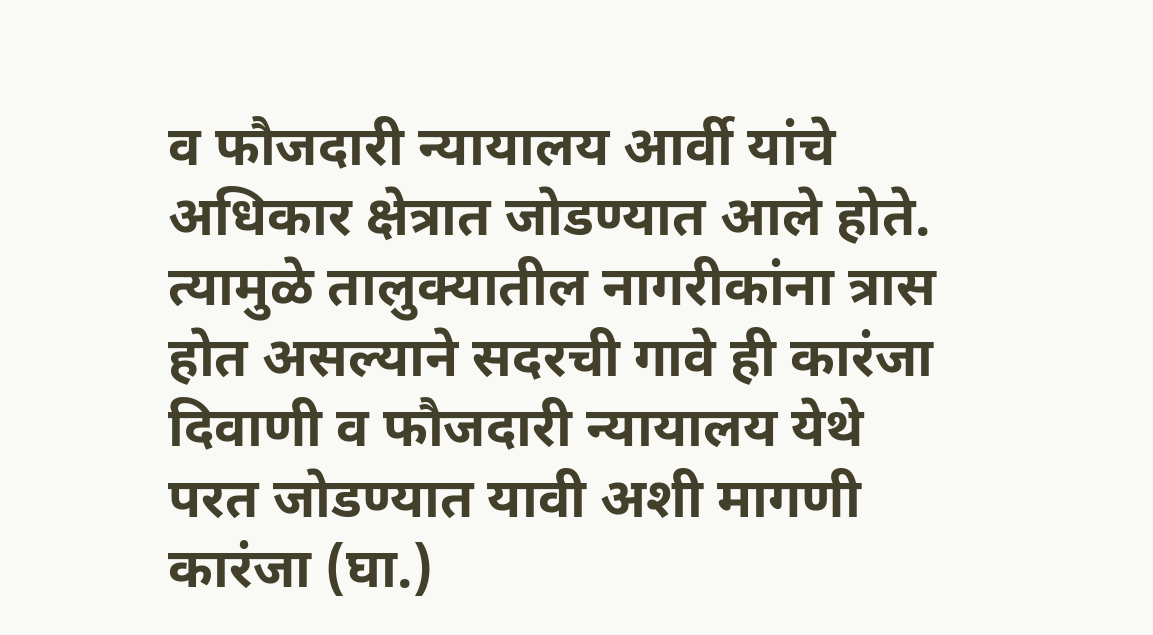व फौजदारी न्यायालय आर्वी यांचे अधिकार क्षेत्रात जोडण्यात आले होते.
त्यामुळे तालुक्यातील नागरीकांना त्रास होत असल्याने सदरची गावे ही कारंजा दिवाणी व फौजदारी न्यायालय येथे परत जोडण्यात यावी अशी मागणी कारंजा (घा.)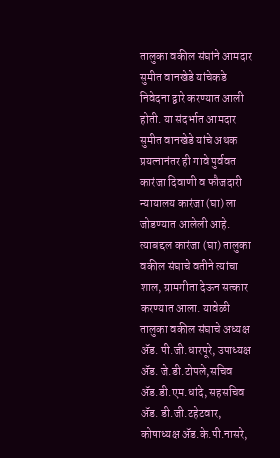तालुका वकील संघांने आमदार सुमीत वानखेडे यांचेकडे निवेदना द्वारे करण्यात आली होती. या संदर्भात आमदार सुमीत वानखेडे यांचे अथक प्रयत्नानंतर ही गावे पुर्ववत कारंजा दिवाणी व फौजदारी न्यायालय कारंजा (घा) ला जोडण्यात आलेली आहे. त्याबद्दल कारंजा (घा) तालुका वकील संघाचे वतीने त्यांचा शाल, ग्रामगीता देऊन सत्कार करण्यात आला. यावेळी तालुका वकील संघाचे अध्यक्ष ॲड. पी.जी.धारपूरे, उपाध्यक्ष ॲड. जे.डी.टोपले,सचिव ॲड.डी.एम.धांदे, सहसचिव ॲड. डी.जी.टहेटवार, कोषाध्यक्ष ॲड.के.पी.नासरे,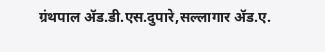ग्रंथपाल ॲड.डी.एस.दुपारे,सल्लागार ॲड.ए.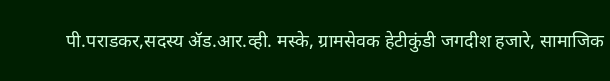पी.पराडकर,सदस्य ॲड.आर.व्ही. मस्के, ग्रामसेवक हेटीकुंडी जगदीश हजारे, सामाजिक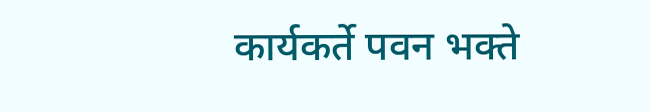कार्यकर्ते पवन भक्ते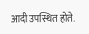आदी उपस्थित होते.